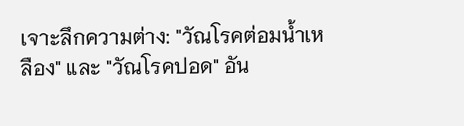เจาะลึกความต่าง: "วัณโรคต่อมน้ำเหลือง" และ "วัณโรคปอด" อัน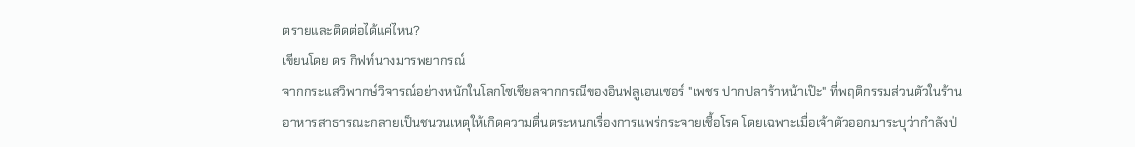ตรายและติดต่อได้แค่ไหน?
เขียนโดย ดร กิฟท์นางมารพยากรณ์
จากกระแสวิพากษ์วิจารณ์อย่างหนักในโลกโซเชียลจากกรณีของอินฟลูเอนเซอร์ "เพชร ปากปลาร้าหน้าเป๊ะ" ที่พฤติกรรมส่วนตัวในร้านอาหารสาธารณะกลายเป็นชนวนเหตุให้เกิดความตื่นตระหนกเรื่องการแพร่กระจายเชื้อโรค โดยเฉพาะเมื่อเจ้าตัวออกมาระบุว่ากำลังป่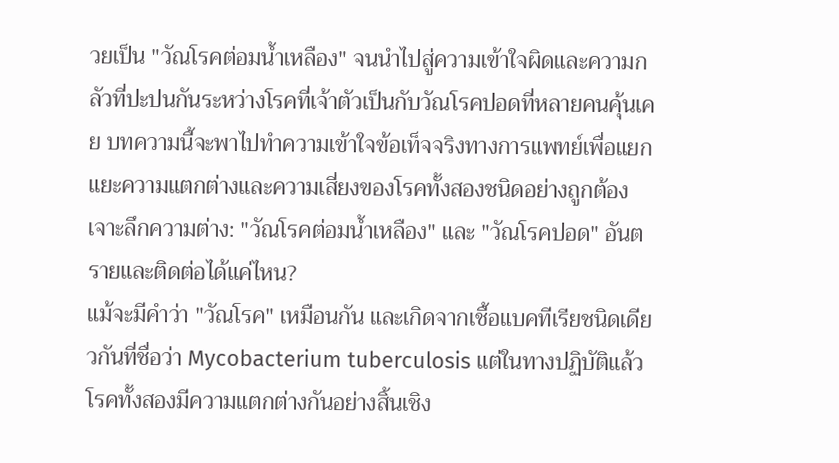วยเป็น "วัณโรคต่อมน้ำเหลือง" จนนำไปสู่ความเข้าใจผิดและความกลัวที่ปะปนกันระหว่างโรคที่เจ้าตัวเป็นกับวัณโรคปอดที่หลายคนคุ้นเคย บทความนี้จะพาไปทำความเข้าใจข้อเท็จจริงทางการแพทย์เพื่อแยกแยะความแตกต่างและความเสี่ยงของโรคทั้งสองชนิดอย่างถูกต้อง
เจาะลึกความต่าง: "วัณโรคต่อมน้ำเหลือง" และ "วัณโรคปอด" อันตรายและติดต่อได้แค่ไหน?
แม้จะมีคำว่า "วัณโรค" เหมือนกัน และเกิดจากเชื้อแบคทีเรียชนิดเดียวกันที่ชื่อว่า Mycobacterium tuberculosis แต่ในทางปฏิบัติแล้ว โรคทั้งสองมีความแตกต่างกันอย่างสิ้นเชิง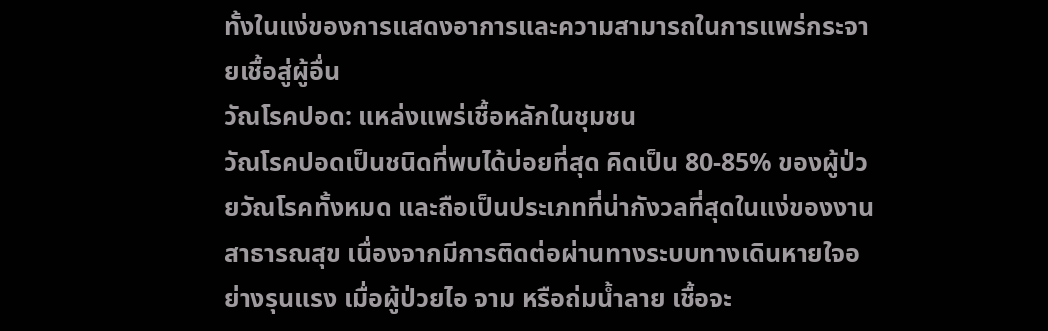ทั้งในแง่ของการแสดงอาการและความสามารถในการแพร่กระจายเชื้อสู่ผู้อื่น
วัณโรคปอด: แหล่งแพร่เชื้อหลักในชุมชน
วัณโรคปอดเป็นชนิดที่พบได้บ่อยที่สุด คิดเป็น 80-85% ของผู้ป่วยวัณโรคทั้งหมด และถือเป็นประเภทที่น่ากังวลที่สุดในแง่ของงานสาธารณสุข เนื่องจากมีการติดต่อผ่านทางระบบทางเดินหายใจอย่างรุนแรง เมื่อผู้ป่วยไอ จาม หรือถ่มน้ำลาย เชื้อจะ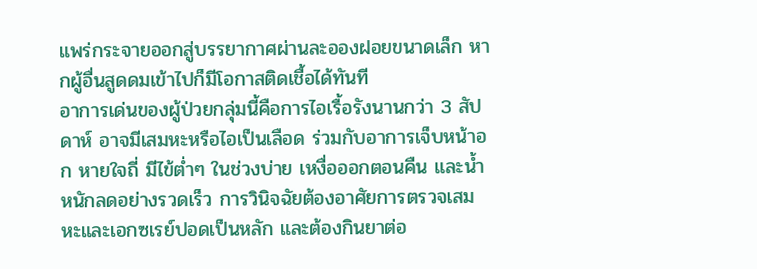แพร่กระจายออกสู่บรรยากาศผ่านละอองฝอยขนาดเล็ก หากผู้อื่นสูดดมเข้าไปก็มีโอกาสติดเชื้อได้ทันที
อาการเด่นของผู้ป่วยกลุ่มนี้คือการไอเรื้อรังนานกว่า 3 สัปดาห์ อาจมีเสมหะหรือไอเป็นเลือด ร่วมกับอาการเจ็บหน้าอก หายใจถี่ มีไข้ต่ำๆ ในช่วงบ่าย เหงื่อออกตอนคืน และน้ำหนักลดอย่างรวดเร็ว การวินิจฉัยต้องอาศัยการตรวจเสมหะและเอกซเรย์ปอดเป็นหลัก และต้องกินยาต่อ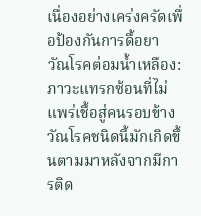เนื่องอย่างเคร่งครัดเพื่อป้องกันการดื้อยา
วัณโรคต่อมน้ำเหลือง: ภาวะแทรกซ้อนที่ไม่แพร่เชื้อสู่คนรอบข้าง
วัณโรคชนิดนี้มักเกิดขึ้นตามมาหลังจากมีการติด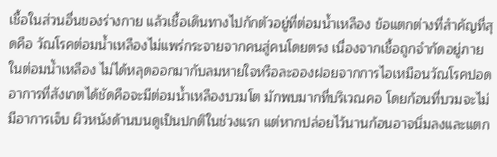เชื้อในส่วนอื่นของร่างกาย แล้วเชื้อเดินทางไปกักตัวอยู่ที่ต่อมน้ำเหลือง ข้อแตกต่างที่สำคัญที่สุดคือ วัณโรคต่อมน้ำเหลืองไม่แพร่กระจายจากคนสู่คนโดยตรง เนื่องจากเชื้อถูกจำกัดอยู่ภายในต่อมน้ำเหลือง ไม่ได้หลุดออกมากับลมหายใจหรือละอองฝอยจากการไอเหมือนวัณโรคปอด
อาการที่สังเกตได้ชัดคือจะมีต่อมน้ำเหลืองบวมโต มักพบมากที่บริเวณคอ โดยก้อนที่บวมจะไม่มีอาการเจ็บ ผิวหนังด้านบนดูเป็นปกติในช่วงแรก แต่หากปล่อยไว้นานก้อนอาจนิ่มลงและแตก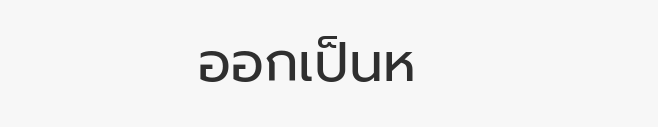ออกเป็นห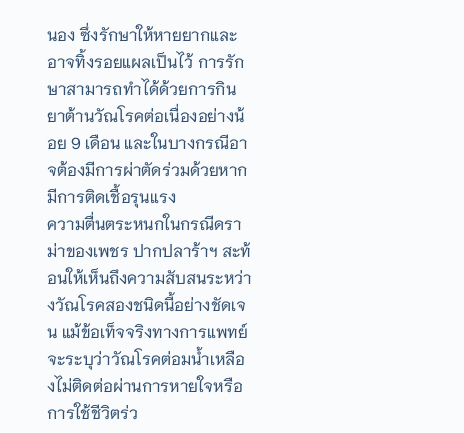นอง ซึ่งรักษาให้หายยากและอาจทิ้งรอยแผลเป็นไว้ การรักษาสามารถทำได้ด้วยการกินยาต้านวัณโรคต่อเนื่องอย่างน้อย 9 เดือน และในบางกรณีอาจต้องมีการผ่าตัดร่วมด้วยหากมีการติดเชื้อรุนแรง
ความตื่นตระหนกในกรณีดราม่าของเพชร ปากปลาร้าฯ สะท้อนให้เห็นถึงความสับสนระหว่างวัณโรคสองชนิดนี้อย่างชัดเจน แม้ข้อเท็จจริงทางการแพทย์จะระบุว่าวัณโรคต่อมน้ำเหลืองไม่ติดต่อผ่านการหายใจหรือการใช้ชีวิตร่ว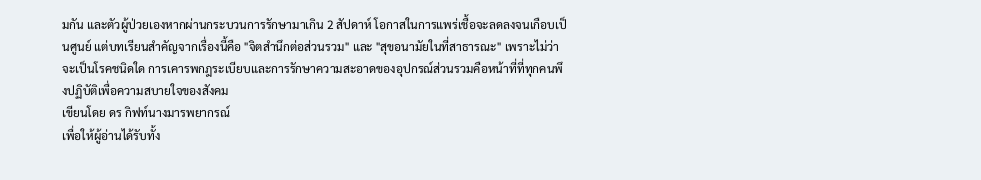มกัน และตัวผู้ป่วยเองหากผ่านกระบวนการรักษามาเกิน 2 สัปดาห์ โอกาสในการแพร่เชื้อจะลดลงจนเกือบเป็นศูนย์ แต่บทเรียนสำคัญจากเรื่องนี้คือ "จิตสำนึกต่อส่วนรวม" และ "สุขอนามัยในที่สาธารณะ" เพราะไม่ว่าจะเป็นโรคชนิดใด การเคารพกฎระเบียบและการรักษาความสะอาดของอุปกรณ์ส่วนรวมคือหน้าที่ที่ทุกคนพึงปฏิบัติเพื่อความสบายใจของสังคม
เขียนโดย ดร กิฟท์นางมารพยากรณ์
เพื่อให้ผู้อ่านได้รับทั้ง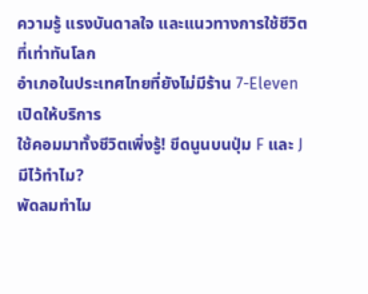ความรู้ แรงบันดาลใจ และแนวทางการใช้ชีวิตที่เท่าทันโลก
อำเภอในประเทศไทยที่ยังไม่มีร้าน 7-Eleven เปิดให้บริการ
ใช้คอมมาทั้งชีวิตเพิ่งรู้! ขีดนูนบนปุ่ม F และ J มีไว้ทำไม?
พัดลมทำไม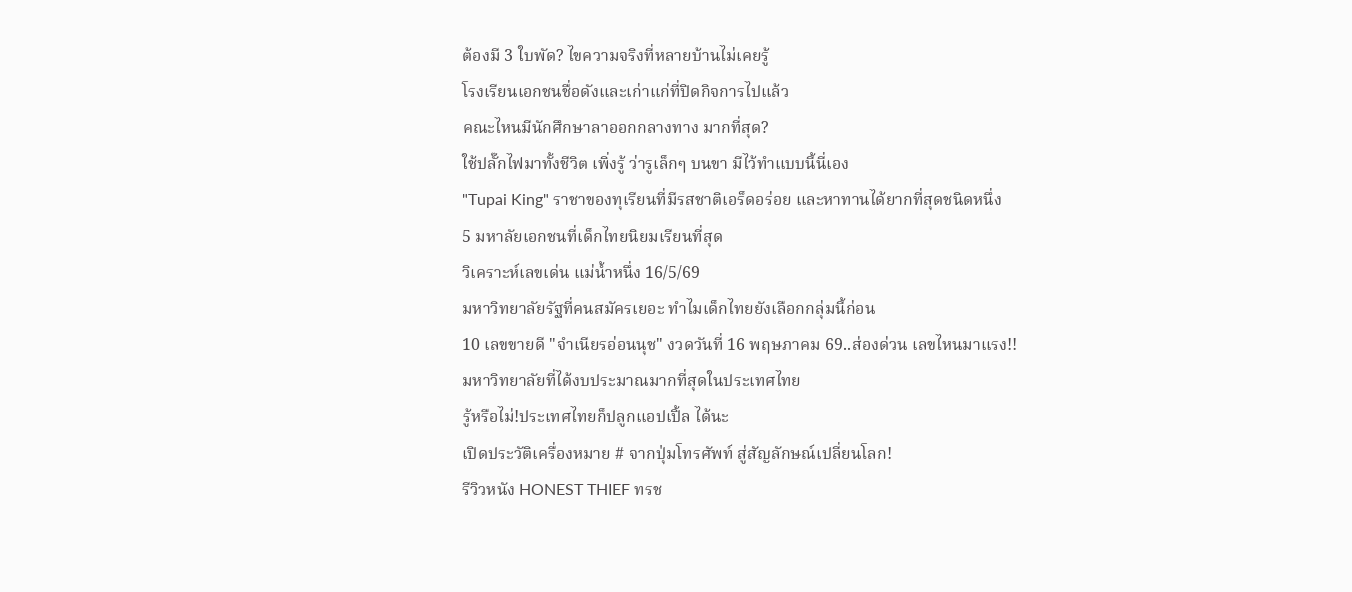ต้องมี 3 ใบพัด? ไขความจริงที่หลายบ้านไม่เคยรู้
โรงเรียนเอกชนชื่อดังและเก่าแก่ที่ปิดกิจการไปแล้ว
คณะไหนมีนักศึกษาลาออกกลางทาง มากที่สุด?
ใช้ปลั๊กไฟมาทั้งชีวิต เพิ่งรู้ ว่ารูเล็กๆ บนขา มีไว้ทำแบบนี้นี่เอง
"Tupai King" ราชาของทุเรียนที่มีรสชาติเอร็ดอร่อย และหาทานได้ยากที่สุดชนิดหนึ่ง
5 มหาลัยเอกชนที่เด็กไทยนิยมเรียนที่สุด
วิเคราะห์เลขเด่น แม่น้ำหนึ่ง 16/5/69
มหาวิทยาลัยรัฐที่คนสมัครเยอะ ทำไมเด็กไทยยังเลือกกลุ่มนี้ก่อน
10 เลขขายดี "จำเนียรอ่อนนุช" งวดวันที่ 16 พฤษภาคม 69..ส่องด่วน เลขไหนมาแรง!!
มหาวิทยาลัยที่ได้งบประมาณมากที่สุดในประเทศไทย
รู้หรือไม่!ประเทศไทยก็ปลูกแอปเปิ้ล ได้นะ
เปิดประวัติเครื่องหมาย # จากปุ่มโทรศัพท์ สู่สัญลักษณ์เปลี่ยนโลก!
รีวิวหนัง HONEST THIEF ทรช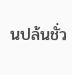นปล้นชั่ว